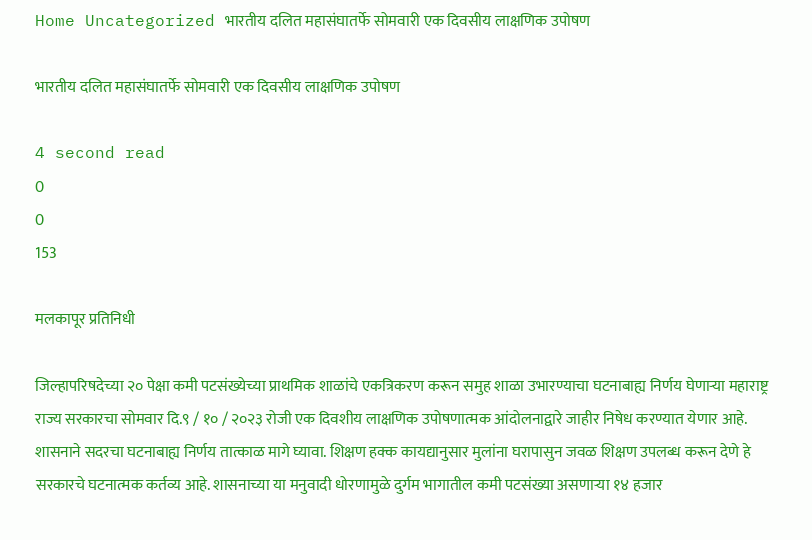Home Uncategorized भारतीय दलित महासंघातर्फे सोमवारी एक दिवसीय लाक्षणिक उपोषण

भारतीय दलित महासंघातर्फे सोमवारी एक दिवसीय लाक्षणिक उपोषण

4 second read
0
0
153

मलकापूर प्रतिनिधी

जिल्हापरिषदेच्या २० पेक्षा कमी पटसंख्येच्या प्राथमिक शाळांचे एकत्रिकरण करून समुह शाळा उभारण्याचा घटनाबाह्य निर्णय घेणाऱ्या महाराष्ट्र राज्य सरकारचा सोमवार दि.९ / १० / २०२३ रोजी एक दिवशीय लाक्षणिक उपोषणात्मक आंदोलनाद्वारे जाहीर निषेध करण्यात येणार आहे. शासनाने सदरचा घटनाबाह्य निर्णय तात्काळ मागे घ्यावा. शिक्षण हक्क कायद्यानुसार मुलांना घरापासुन जवळ शिक्षण उपलब्ध करून देणे हे सरकारचे घटनात्मक कर्तव्य आहे. शासनाच्या या मनुवादी धोरणामुळे दुर्गम भागातील कमी पटसंख्या असणाऱ्या १४ हजार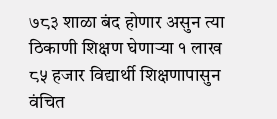७८३ शाळा बंद होणार असुन त्या ठिकाणी शिक्षण घेणाऱ्या १ लाख ८५ हजार विद्यार्थी शिक्षणापासुन वंचित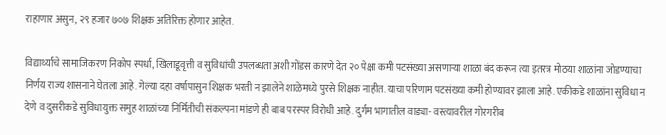राहाणार असुन, २९ हजार ७०७ शिक्षक अतिरिक्त होणार आहेत.

विद्यार्थ्यांचे सामाजिकरण निकोप स्पर्धा, खिलाडूवृत्ती व सुविधांची उपलब्धता अशी गोंडस कारणे देत २० पेक्षा कमी पटसंख्या असणाऱ्या शाळा बंद करून त्या इतरत्र मोठया शाळांना जोडण्याचा निर्णय राज्य शासनाने घेतला आहे. गेल्या दहा वर्षापासुन शिक्षक भरती न झालेने शाळेमध्ये पुरसे शिक्षक नाहीत. याचा परिणाम पटसंख्या कमी होण्यावर झाला आहे. एकीकडे शाळांना सुविधा न देणे व दुसरीकडे सुविधायुक्त समुह शाळांच्या निर्मितीची संकल्पना मांडणे ही बाब परस्पर विरोधी आहे. दुर्गम भागातील वाड्या- वस्त्यावरील गोरगरीब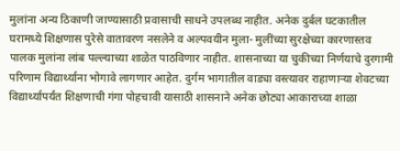मुलांना अन्य ठिकाणी जाण्यासाठी प्रवासाची साधने उपलब्ध नाहीत. अनेक दुर्बल घटकातील घरामध्ये शिक्षणास पुरेसे वातावरण नसलेने व अल्पवयीन मुला- मुलींच्या सुरक्षेच्या कारणास्तव पालक मुलांना लांब पल्ल्याच्या शाळेत पाठविणार नाहीत. शासनाच्या या चुकीच्या निर्णयाचे दुरगामी परिणाम विद्यार्थ्याना भोगावे लागणार आहेत. दुर्गम भागातील वाड्या वस्त्यावर राहाणाऱ्या शेवटच्या विद्यार्थ्यापर्यंत शिक्षणाची गंगा पोहचावी यासाठी शासनाने अनेक छोट्या आकाराच्या शाळा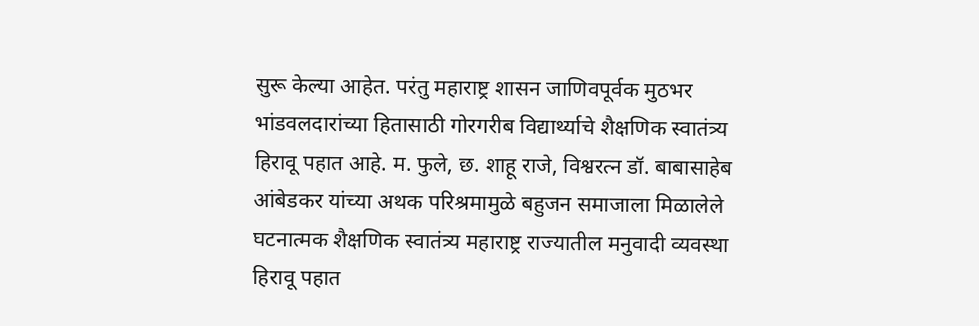सुरू केल्या आहेत. परंतु महाराष्ट्र शासन जाणिवपूर्वक मुठभर भांडवलदारांच्या हितासाठी गोरगरीब विद्यार्थ्याचे शैक्षणिक स्वातंत्र्य हिरावू पहात आहे. म. फुले, छ. शाहू राजे, विश्वरत्न डॉ. बाबासाहेब आंबेडकर यांच्या अथक परिश्रमामुळे बहुजन समाजाला मिळालेले घटनात्मक शैक्षणिक स्वातंत्र्य महाराष्ट्र राज्यातील मनुवादी व्यवस्था हिरावू पहात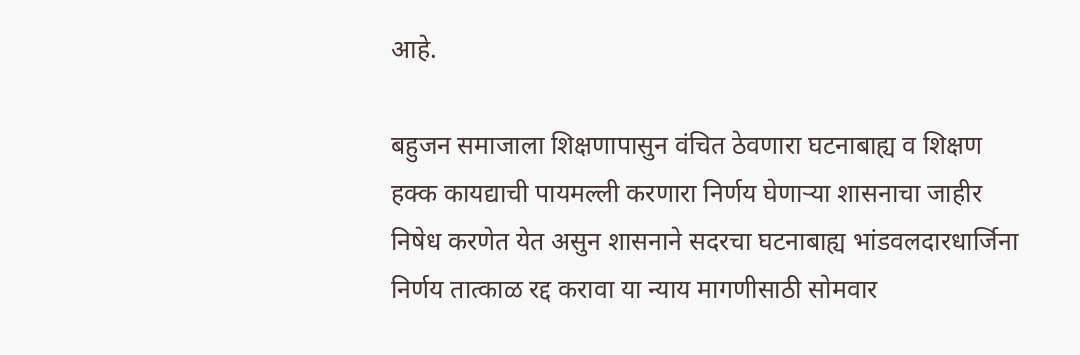आहे.

बहुजन समाजाला शिक्षणापासुन वंचित ठेवणारा घटनाबाह्य व शिक्षण हक्क कायद्याची पायमल्ली करणारा निर्णय घेणाऱ्या शासनाचा जाहीर निषेध करणेत येत असुन शासनाने सदरचा घटनाबाह्य भांडवलदारधार्जिना निर्णय तात्काळ रद्द करावा या न्याय मागणीसाठी सोमवार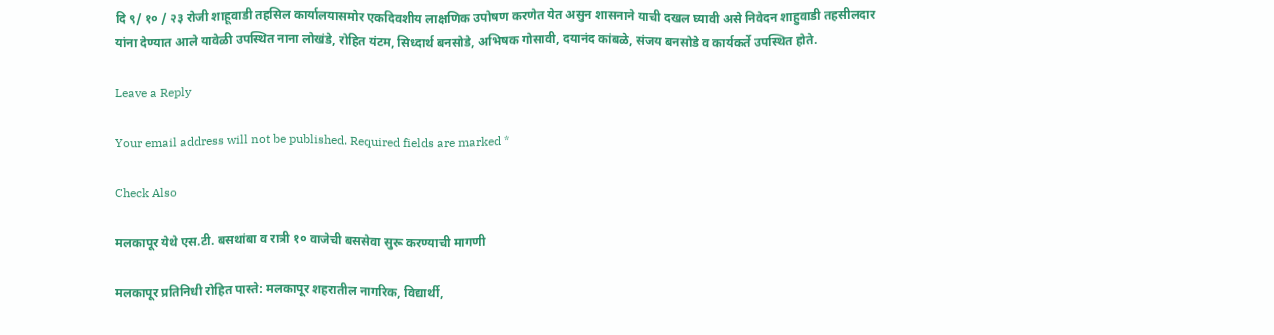दि ९/ १० / २३ रोजी शाहूवाडी तहसिल कार्यालयासमोर एकदिवशीय लाक्षणिक उपोषण करणेत येत असुन शासनाने याची दखल घ्यावी असे निवेदन शाहुवाडी तहसीलदार यांना देण्यात आले यावेळी उपस्थित नाना लोखंडे, रोहित यंटम, सिध्दार्थ बनसोडे, अभिषक गोसावी, दयानंद कांबळे, संजय बनसोडे व कार्यकर्ते उपस्थित होते.

Leave a Reply

Your email address will not be published. Required fields are marked *

Check Also

मलकापूर येथे एस.टी. बसथांबा व रात्री १० वाजेची बससेवा सुरू करण्याची मागणी

मलकापूर प्रतिनिधी रोहित पास्ते: मलकापूर शहरातील नागरिक, विद्यार्थी,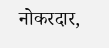नोकरदार,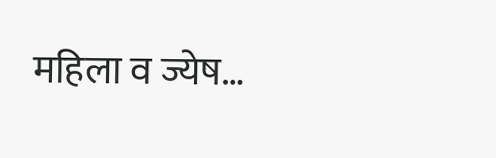महिला व ज्येष…